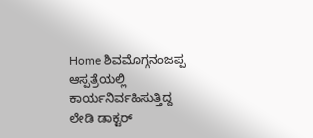Home ಶಿವಮೊಗ್ಗನಂಜಪ್ಪ ಆಸ್ಪತ್ರೆಯಲ್ಲಿ ಕಾರ್ಯನಿರ್ವಹಿಸುತ್ತಿದ್ದ ಲೇಡಿ ಡಾಕ್ಟರ್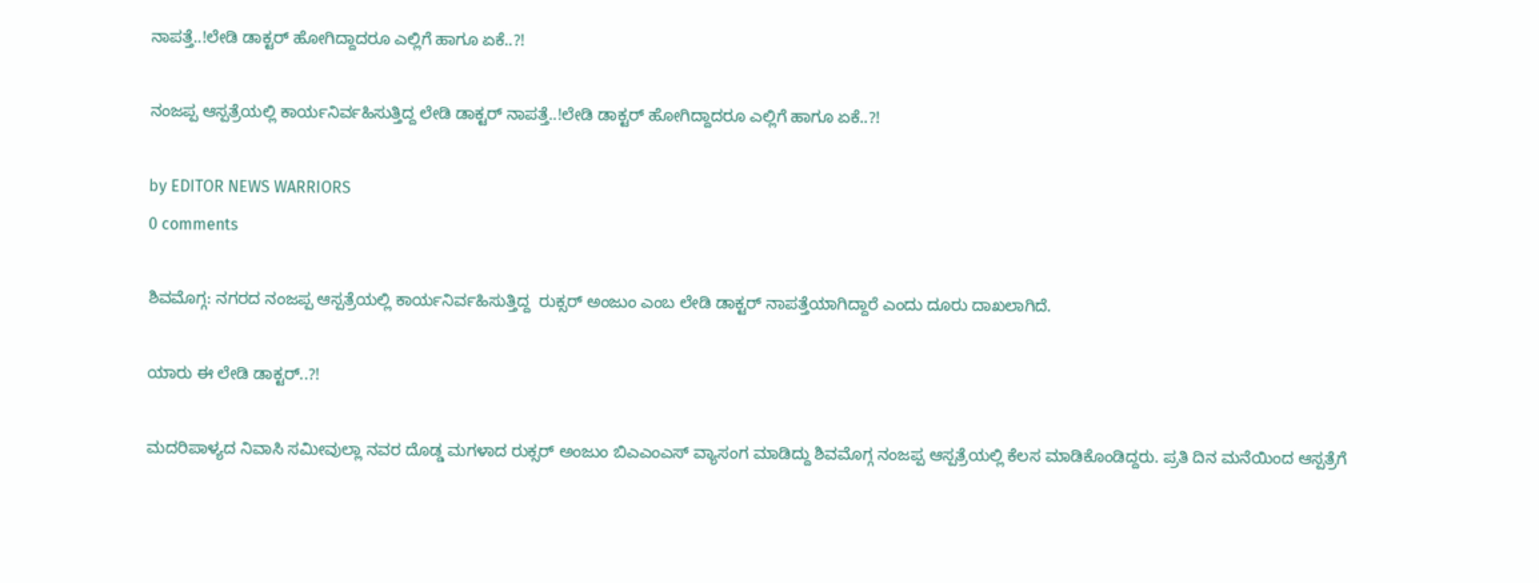ನಾಪತ್ತೆ..!ಲೇಡಿ ಡಾಕ್ಟರ್ ಹೋಗಿದ್ದಾದರೂ ಎಲ್ಲಿಗೆ ಹಾಗೂ ಏಕೆ..?!

ನಂಜಪ್ಪ ಆಸ್ಪತ್ರೆಯಲ್ಲಿ ಕಾರ್ಯನಿರ್ವಹಿಸುತ್ತಿದ್ದ ಲೇಡಿ ಡಾಕ್ಟರ್ ನಾಪತ್ತೆ..!ಲೇಡಿ ಡಾಕ್ಟರ್ ಹೋಗಿದ್ದಾದರೂ ಎಲ್ಲಿಗೆ ಹಾಗೂ ಏಕೆ..?!

by EDITOR NEWS WARRIORS
0 comments

ಶಿವಮೊಗ್ಗ: ನಗರದ ನಂಜಪ್ಪ ಆಸ್ಪತ್ರೆಯಲ್ಲಿ ಕಾರ್ಯನಿರ್ವಹಿಸುತ್ತಿದ್ದ  ರುಕ್ಸರ್ ಅಂಜುಂ ಎಂಬ ಲೇಡಿ ಡಾಕ್ಟರ್ ನಾಪತ್ತೆಯಾಗಿದ್ದಾರೆ ಎಂದು ದೂರು ದಾಖಲಾಗಿದೆ.

ಯಾರು ಈ ಲೇಡಿ ಡಾಕ್ಟರ್..?!

ಮದರಿಪಾಳ್ಯದ ನಿವಾಸಿ ಸಮೀವುಲ್ಲಾ ನವರ ದೊಡ್ಡ ಮಗಳಾದ ರುಕ್ಸರ್ ಅಂಜುಂ ಬಿಎಎಂಎಸ್ ವ್ಯಾಸಂಗ ಮಾಡಿದ್ದು ಶಿವಮೊಗ್ಗ ನಂಜಪ್ಪ ಆಸ್ಪತ್ರೆಯಲ್ಲಿ ಕೆಲಸ ಮಾಡಿಕೊಂಡಿದ್ದರು. ಪ್ರತಿ ದಿನ ಮನೆಯಿಂದ ಆಸ್ಪತ್ರೆಗೆ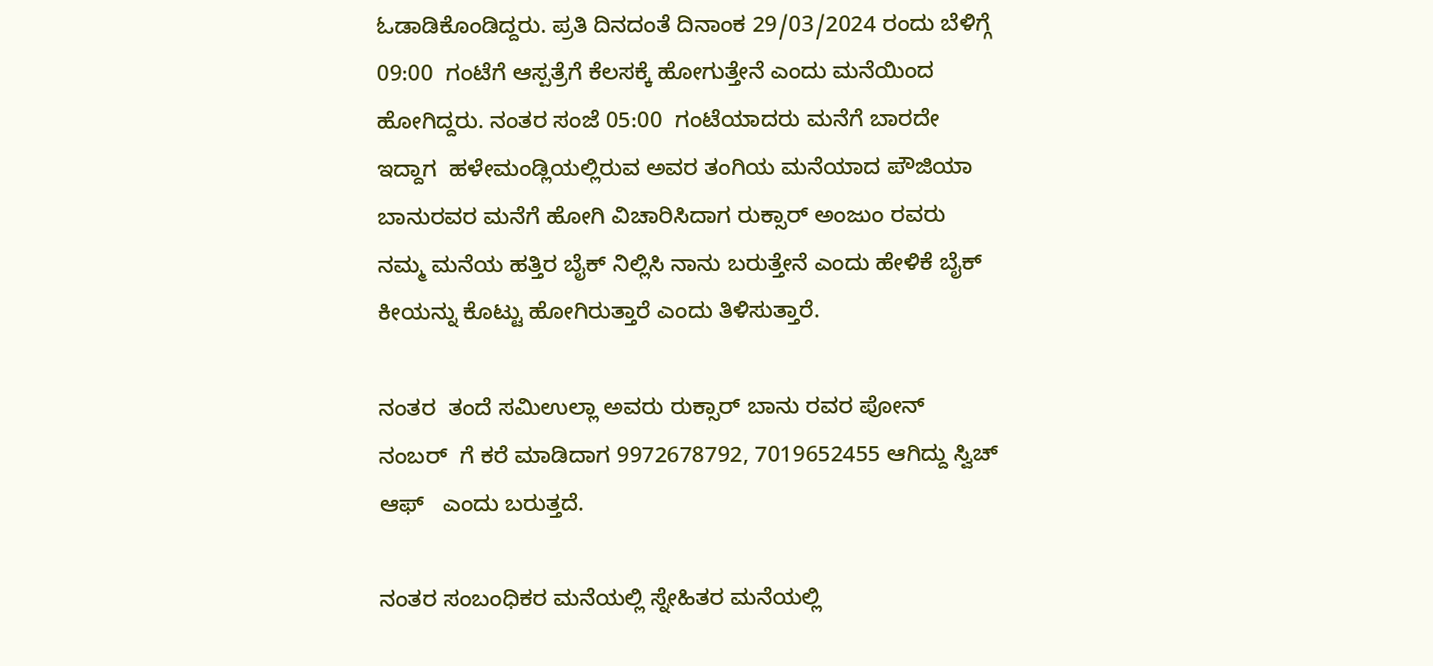ಓಡಾಡಿಕೊಂಡಿದ್ದರು. ಪ್ರತಿ ದಿನದಂತೆ ದಿನಾಂಕ 29/03/2024 ರಂದು ಬೆಳಿಗ್ಗೆ 09:00  ಗಂಟೆಗೆ ಆಸ್ಪತ್ರೆಗೆ ಕೆಲಸಕ್ಕೆ ಹೋಗುತ್ತೇನೆ ಎಂದು ಮನೆಯಿಂದ ಹೋಗಿದ್ದರು. ನಂತರ ಸಂಜೆ 05:00  ಗಂಟೆಯಾದರು ಮನೆಗೆ ಬಾರದೇ ಇದ್ದಾಗ  ಹಳೇಮಂಡ್ಲಿಯಲ್ಲಿರುವ ಅವರ ತಂಗಿಯ ಮನೆಯಾದ ಪೌಜಿಯಾ ಬಾನುರವರ ಮನೆಗೆ ಹೋಗಿ ವಿಚಾರಿಸಿದಾಗ ರುಕ್ಸಾರ್ ಅಂಜುಂ ರವರು ನಮ್ಮ ಮನೆಯ ಹತ್ತಿರ ಬೈಕ್ ನಿಲ್ಲಿಸಿ ನಾನು ಬರುತ್ತೇನೆ ಎಂದು ಹೇಳಿಕೆ ಬೈಕ್ ಕೀಯನ್ನು ಕೊಟ್ಟು ಹೋಗಿರುತ್ತಾರೆ ಎಂದು ತಿಳಿಸುತ್ತಾರೆ.

ನಂತರ  ತಂದೆ ಸಮಿಉಲ್ಲಾ ಅವರು ರುಕ್ಸಾರ್ ಬಾನು ರವರ ಪೋನ್ ನಂಬರ್  ಗೆ ಕರೆ ಮಾಡಿದಾಗ 9972678792, 7019652455 ಆಗಿದ್ದು ಸ್ವಿಚ್ ಆಫ್   ಎಂದು ಬರುತ್ತದೆ.

ನಂತರ ಸಂಬಂಧಿಕರ ಮನೆಯಲ್ಲಿ ಸ್ನೇಹಿತರ ಮನೆಯಲ್ಲಿ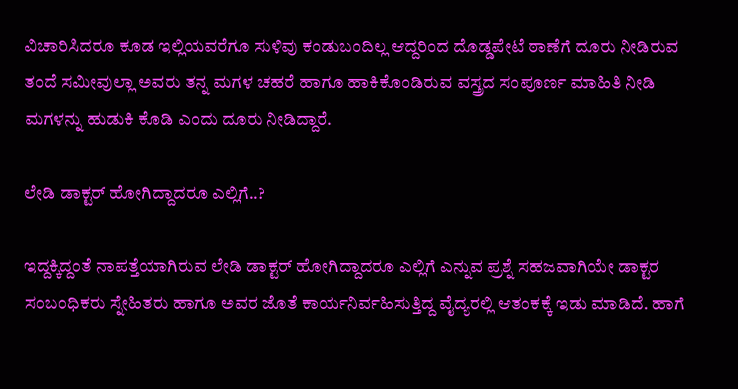ವಿಚಾರಿಸಿದರೂ ಕೂಡ ಇಲ್ಲಿಯವರೆಗೂ ಸುಳಿವು ಕಂಡುಬಂದಿಲ್ಲ ಆದ್ದರಿಂದ ದೊಡ್ಡಪೇಟೆ ಠಾಣೆಗೆ ದೂರು ನೀಡಿರುವ ತಂದೆ ಸಮೀವುಲ್ಲಾ ಅವರು ತನ್ನ ಮಗಳ ಚಹರೆ ಹಾಗೂ ಹಾಕಿಕೊಂಡಿರುವ ವಸ್ತ್ರದ ಸಂಪೂರ್ಣ ಮಾಹಿತಿ ನೀಡಿ ಮಗಳನ್ನು ಹುಡುಕಿ ಕೊಡಿ ಎಂದು ದೂರು ನೀಡಿದ್ದಾರೆ.

ಲೇಡಿ ಡಾಕ್ಟರ್ ಹೋಗಿದ್ದಾದರೂ ಎಲ್ಲಿಗೆ..?

ಇದ್ದಕ್ಕಿದ್ದಂತೆ ನಾಪತ್ತೆಯಾಗಿರುವ ಲೇಡಿ ಡಾಕ್ಟರ್ ಹೋಗಿದ್ದಾದರೂ ಎಲ್ಲಿಗೆ ಎನ್ನುವ ಪ್ರಶ್ನೆ ಸಹಜವಾಗಿಯೇ ಡಾಕ್ಟರ ಸಂಬಂಧಿಕರು ಸ್ನೇಹಿತರು ಹಾಗೂ ಅವರ ಜೊತೆ ಕಾರ್ಯನಿರ್ವಹಿಸುತ್ತಿದ್ದ ವೈದ್ಯರಲ್ಲಿ ಆತಂಕಕ್ಕೆ ಇಡು ಮಾಡಿದೆ. ಹಾಗೆ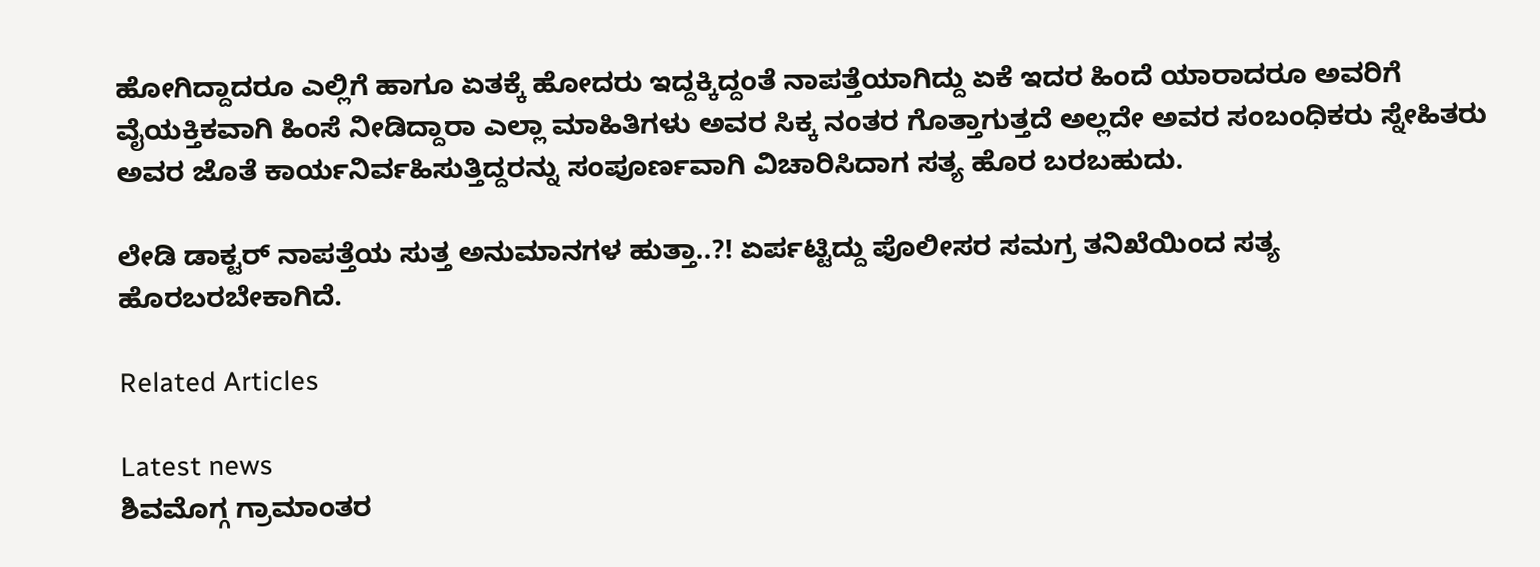ಹೋಗಿದ್ದಾದರೂ ಎಲ್ಲಿಗೆ ಹಾಗೂ ಏತಕ್ಕೆ ಹೋದರು ಇದ್ದಕ್ಕಿದ್ದಂತೆ ನಾಪತ್ತೆಯಾಗಿದ್ದು ಏಕೆ ಇದರ ಹಿಂದೆ ಯಾರಾದರೂ ಅವರಿಗೆ ವೈಯಕ್ತಿಕವಾಗಿ ಹಿಂಸೆ ನೀಡಿದ್ದಾರಾ ಎಲ್ಲಾ ಮಾಹಿತಿಗಳು ಅವರ ಸಿಕ್ಕ ನಂತರ ಗೊತ್ತಾಗುತ್ತದೆ ಅಲ್ಲದೇ ಅವರ ಸಂಬಂಧಿಕರು ಸ್ನೇಹಿತರು ಅವರ ಜೊತೆ ಕಾರ್ಯನಿರ್ವಹಿಸುತ್ತಿದ್ದರನ್ನು ಸಂಪೂರ್ಣವಾಗಿ ವಿಚಾರಿಸಿದಾಗ ಸತ್ಯ ಹೊರ ಬರಬಹುದು.

ಲೇಡಿ ಡಾಕ್ಟರ್ ನಾಪತ್ತೆಯ ಸುತ್ತ ಅನುಮಾನಗಳ ಹುತ್ತಾ..?! ಏರ್ಪಟ್ಟಿದ್ದು ಪೊಲೀಸರ ಸಮಗ್ರ ತನಿಖೆಯಿಂದ ಸತ್ಯ ಹೊರಬರಬೇಕಾಗಿದೆ.

Related Articles

Latest news
ಶಿವಮೊಗ್ಗ ಗ್ರಾಮಾಂತರ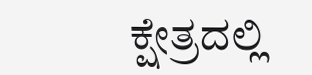ಕ್ಷೇತ್ರದಲ್ಲಿ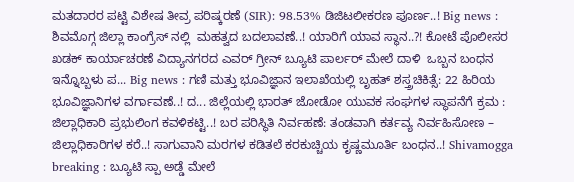ಮತದಾರರ ಪಟ್ಟಿ ವಿಶೇಷ ತೀವ್ರ ಪರಿಷ್ಕರಣೆ (SIR): 98.53% ಡಿಜಿಟಲೀಕರಣ ಪೂರ್ಣ..! Big news :  ಶಿವಮೊಗ್ಗ ಜಿಲ್ಲಾ ಕಾಂಗ್ರೆಸ್ ನಲ್ಲಿ  ಮಹತ್ವದ ಬದಲಾವಣೆ..! ಯಾರಿಗೆ ಯಾವ ಸ್ಥಾನ..?! ಕೋಟೆ ಪೊಲೀಸರ ಖಡಕ್ ಕಾರ್ಯಾಚರಣೆ ವಿದ್ಯಾನಗರದ ಎವರ್ ಗ್ರೀನ್ ಬ್ಯೂಟಿ ಪಾರ್ಲರ್ ಮೇಲೆ ದಾಳಿ  ಒಬ್ಬನ ಬಂಧನ ಇನ್ನೊಬ್ಬಳು ಪ... Big news : ಗಣಿ ಮತ್ತು ಭೂವಿಜ್ಞಾನ ಇಲಾಖೆಯಲ್ಲಿ ಬೃಹತ್ ಶಸ್ತ್ರಚಿಕಿತ್ಸೆ: 22 ಹಿರಿಯ ಭೂವಿಜ್ಞಾನಿಗಳ ವರ್ಗಾವಣೆ..! ದ... ಜಿಲ್ಲೆಯಲ್ಲಿ ಭಾರತ್ ಜೋಡೋ ಯುವಕ ಸಂಘಗಳ ಸ್ಥಾಪನೆಗೆ ಕ್ರಮ : ಜಿಲ್ಲಾಧಿಕಾರಿ ಪ್ರಭುಲಿಂಗ ಕವಳಿಕಟ್ಟಿ..! ಬರ ಪರಿಸ್ಥಿತಿ ನಿರ್ವಹಣೆ: ತಂಡವಾಗಿ ಕರ್ತವ್ಯ ನಿರ್ವಹಿಸೋಣ – ಜಿಲ್ಲಾಧಿಕಾರಿಗಳ ಕರೆ..! ಸಾಗುವಾನಿ ಮರಗಳ ಕಡಿತಲೆ ಕರಕುಚ್ಚಿಯ ಕೃಷ್ಣಮೂರ್ತಿ ಬಂಧನ..! Shivamogga breaking : ಬ್ಯೂಟಿ ಸ್ಪಾ ಅಡ್ಡೆ ಮೇಲೆ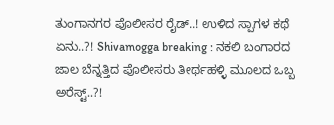ತುಂಗಾನಗರ ಪೊಲೀಸರ ರೈಡ್..! ಉಳಿದ ಸ್ಪಾಗಳ ಕಥೆ ಏನು..?! Shivamogga breaking : ನಕಲಿ ಬಂಗಾರದ ಜಾಲ ಬೆನ್ನತ್ತಿದ ಪೊಲೀಸರು ತೀರ್ಥಹಳ್ಳಿ ಮೂಲದ ಒಬ್ಬ ಅರೆಸ್ಟ್..?!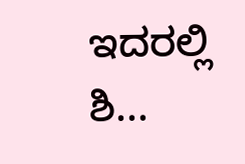ಇದರಲ್ಲಿ ಶಿ...